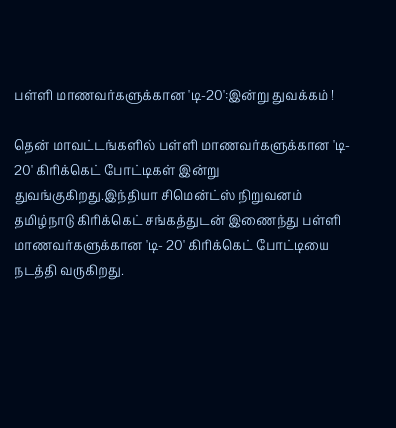பள்ளி மாணவர்களுக்கான 'டி-20':இன்று துவக்கம் !

தென் மாவட்டங்களில் பள்ளி மாணவர்களுக்கான 'டி- 20' கிரிக்கெட் போட்டிகள் இன்று துவங்குகிறது.இந்தியா சிமென்ட்ஸ் நிறுவனம் தமிழ்நாடு கிரிக்கெட் சங்கத்துடன் இணைந்து பள்ளி மாணவர்களுக்கான 'டி- 20' கிரிக்கெட் போட்டியை நடத்தி வருகிறது.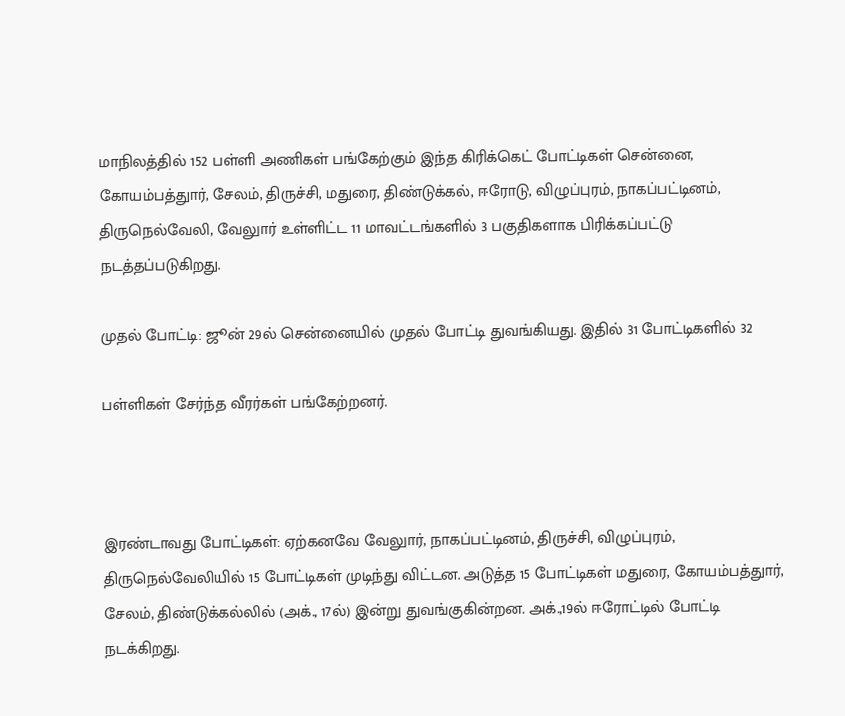மாநிலத்தில் 152 பள்ளி அணிகள் பங்கேற்கும் இந்த கிரிக்கெட் போட்டிகள் சென்னை, கோயம்பத்துார், சேலம், திருச்சி, மதுரை, திண்டுக்கல், ஈரோடு, விழுப்புரம், நாகப்பட்டினம்,
திருநெல்வேலி, வேலுார் உள்ளிட்ட 11 மாவட்டங்களில் 3 பகுதிகளாக பிரிக்கப்பட்டு நடத்தப்படுகிறது.

முதல் போட்டி: ஜூன் 29ல் சென்னையில் முதல் போட்டி துவங்கியது. இதில் 31 போட்டிகளில் 32

பள்ளிகள் சேர்ந்த வீரர்கள் பங்கேற்றனர்.



இரண்டாவது போட்டிகள்: ஏற்கனவே வேலுார், நாகப்பட்டினம், திருச்சி, விழுப்புரம், திருநெல்வேலியில் 15 போட்டிகள் முடிந்து விட்டன. அடுத்த 15 போட்டிகள் மதுரை, கோயம்பத்துார், சேலம், திண்டுக்கல்லில் (அக்., 17ல்) இன்று துவங்குகின்றன. அக்.,19ல் ஈரோட்டில் போட்டி நடக்கிறது.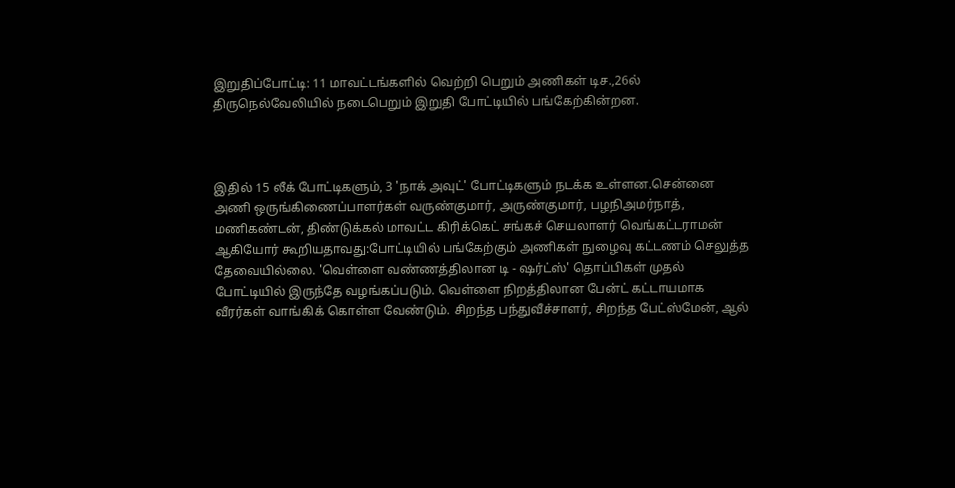இறுதிப்போட்டி: 11 மாவட்டங்களில் வெற்றி பெறும் அணிகள் டிச.,26ல் திருநெல்வேலியில் நடைபெறும் இறுதி போட்டியில் பங்கேற்கின்றன.



இதில் 15 லீக் போட்டிகளும், 3 'நாக் அவுட்' போட்டிகளும் நடக்க உள்ளன.சென்னை அணி ஒருங்கிணைப்பாளர்கள் வருண்குமார், அருண்குமார், பழநிஅமர்நாத், மணிகண்டன், திண்டுக்கல் மாவட்ட கிரிக்கெட் சங்கச் செயலாளர் வெங்கட்டராமன் ஆகியோர் கூறியதாவது:போட்டியில் பங்கேற்கும் அணிகள் நுழைவு கட்டணம் செலுத்த தேவையில்லை. 'வெள்ளை வண்ணத்திலான டி - ஷர்ட்ஸ்' தொப்பிகள் முதல் போட்டியில் இருந்தே வழங்கப்படும். வெள்ளை நிறத்திலான பேன்ட் கட்டாயமாக வீரர்கள் வாங்கிக் கொள்ள வேண்டும். சிறந்த பந்துவீச்சாளர், சிறந்த பேட்ஸ்மேன், ஆல்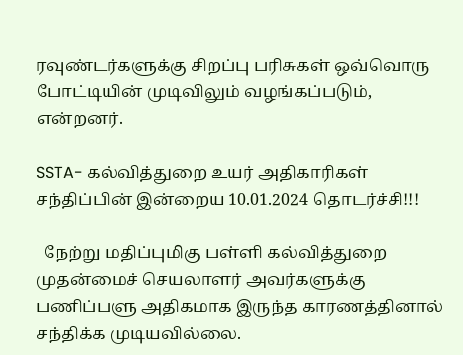ரவுண்டர்களுக்கு சிறப்பு பரிசுகள் ஒவ்வொரு போட்டியின் முடிவிலும் வழங்கப்படும், என்றனர்.

SSTA- கல்வித்துறை உயர் அதிகாரிகள் சந்திப்பின் இன்றைய 10.01.2024 தொடர்ச்சி!!!

  நேற்று மதிப்புமிகு பள்ளி கல்வித்துறை முதன்மைச் செயலாளர் அவர்களுக்கு பணிப்பளு அதிகமாக இருந்த காரணத்தினால் சந்திக்க முடியவில்லை.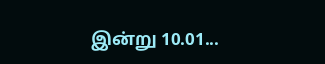இன்று 10.01...